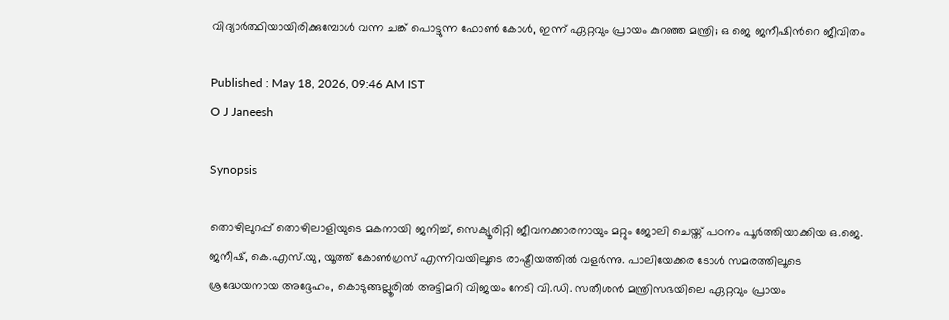വിദ്യാ‍‌ർത്ഥിയായിരിക്കുമ്പോൾ വന്ന ചങ്ക് പൊട്ടുന്ന ഫോൺ കോൾ, ഇന്ന് ഏറ്റവും പ്രായം കുറഞ്ഞ മന്ത്രി; ഒ ജെ ജനീഷിന്‍റെ ജീവിതം

Published : May 18, 2026, 09:46 AM IST
O J Janeesh

Synopsis

തൊഴിലുറപ്പ് തൊഴിലാളിയുടെ മകനായി ജനിച്ച്, സെക്യൂരിറ്റി ജീവനക്കാരനായും മറ്റും ജോലി ചെയ്ത് പഠനം പൂർത്തിയാക്കിയ ഒ.ജെ. ജനീഷ്, കെ.എസ്.യു, യൂത്ത് കോൺഗ്രസ് എന്നിവയിലൂടെ രാഷ്ട്രീയത്തിൽ വളർന്നു. പാലിയേക്കര ടോൾ സമരത്തിലൂടെ ശ്രദ്ധേയനായ അദ്ദേഹം, കൊടുങ്ങല്ലൂരിൽ അട്ടിമറി വിജയം നേടി വി.ഡി. സതീശൻ മന്ത്രിസഭയിലെ ഏറ്റവും പ്രായം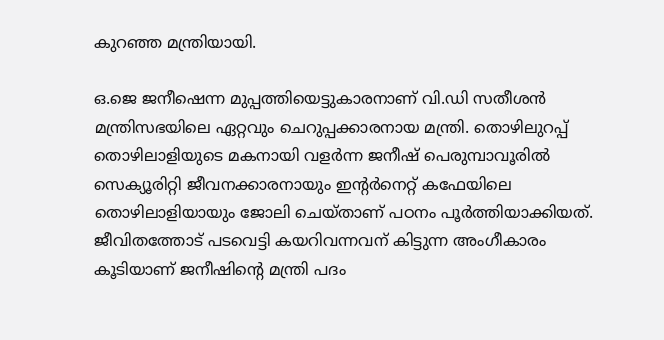കുറഞ്ഞ മന്ത്രിയായി.

ഒ.ജെ ജനീഷെന്ന മുപ്പത്തിയെട്ടുകാരനാണ് വി.ഡി സതീശന്‍ മന്ത്രിസഭയിലെ ഏറ്റവും ചെറുപ്പക്കാരനായ മന്ത്രി. തൊഴിലുറപ്പ് തൊഴിലാളിയുടെ മകനായി വളര്‍ന്ന ജനീഷ് പെരുമ്പാവൂരിൽ സെക്യൂരിറ്റി ജീവനക്കാരനായും ഇന്‍റര്‍നെറ്റ് കഫേയിലെ തൊഴിലാളിയായും ജോലി ചെയ്താണ് പഠനം പൂര്‍ത്തിയാക്കിയത്. ജീവിതത്തോട് പടവെട്ടി കയറിവന്നവന് കിട്ടുന്ന അംഗീകാരം കൂടിയാണ് ജനീഷിന്‍റെ മന്ത്രി പദം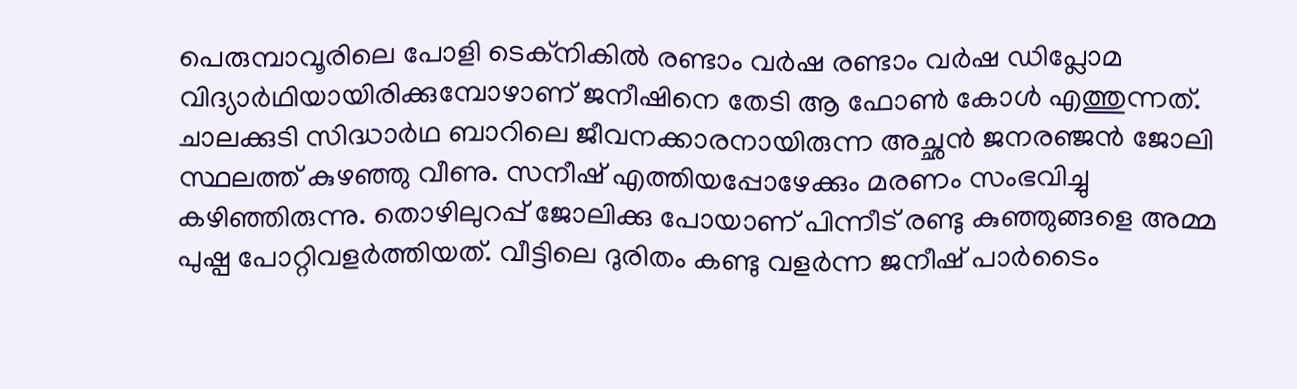പെരുമ്പാവൂരിലെ പോളി ടെക്നികില്‍ രണ്ടാം വര്‍ഷ രണ്ടാം വര്‍ഷ ഡിപ്ലോമ വിദ്യാര്‍ഥിയായിരിക്കുമ്പോഴാണ് ജനീഷിനെ തേടി ആ ഫോണ്‍ കോൾ എത്തുന്നത്. ചാലക്കുടി സിദ്ധാര്‍ഥ ബാറിലെ ജീവനക്കാരനായിരുന്ന അച്ഛന്‍ ജനരഞ്ജന്‍ ജോലി സ്ഥലത്ത് കുഴഞ്ഞു വീണു. സനീഷ് എത്തിയപ്പോഴേക്കും മരണം സംഭവിച്ചു കഴിഞ്ഞിരുന്നു. തൊഴിലുറപ്പ് ജോലിക്കു പോയാണ് പിന്നീട് രണ്ടു കുഞ്ഞുങ്ങളെ അമ്മ പുഷ്പ പോറ്റിവളര്‍ത്തിയത്. വീട്ടിലെ ദുരിതം കണ്ടു വളര്‍ന്ന ജനീഷ് പാര്‍ടൈം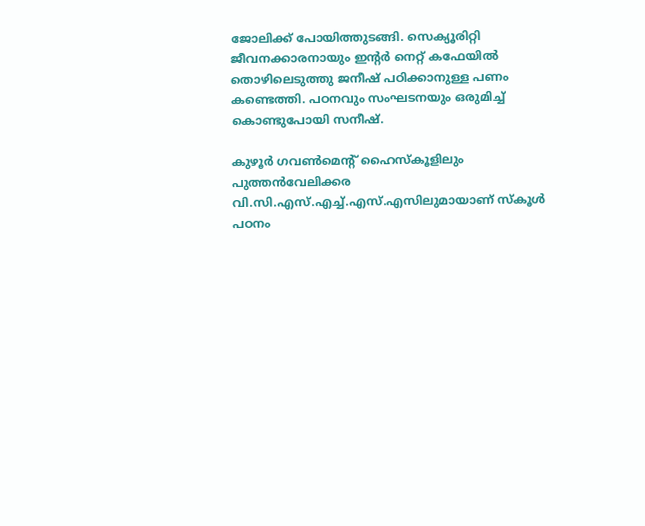ജോലിക്ക് പോയിത്തുടങ്ങി. സെക്യൂരിറ്റി ജീവനക്കാരനായും ഇന്‍റര്‍ നെറ്റ് കഫേയില്‍ തൊഴിലെടുത്തു ജനീഷ് പഠിക്കാനുള്ള പണം കണ്ടെത്തി. പഠനവും സംഘടനയും ഒരുമിച്ച് കൊണ്ടുപോയി സനീഷ്.

കുഴൂർ ഗവൺമെന്റ് ഹൈസ്കൂളിലും പുത്തൻവേലിക്കര വി.സി.എസ്.എച്ച്.എസ്.എസിലുമായാണ് സ്കൂൾ പഠനം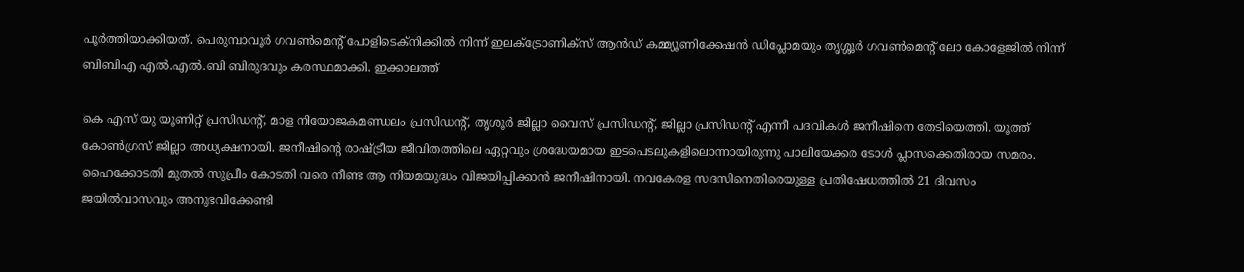പൂർത്തിയാക്കിയത്. പെരുമ്പാവൂർ ഗവൺമെന്റ് പോളിടെക്നിക്കിൽ നിന്ന് ഇലക്ട്രോണിക്സ് ആൻഡ് കമ്മ്യൂണിക്കേഷൻ ഡിപ്ലോമയും തൃശ്ശൂർ ഗവൺമെന്റ് ലോ കോളേജിൽ നിന്ന് ബിബിഎ എൽ.എൽ.ബി ബിരുദവും കരസ്ഥമാക്കി. ഇക്കാലത്ത്

കെ എസ് യു യൂണിറ്റ് പ്രസിഡൻ്റ്, മാള നിയോജകമണ്ഡലം പ്രസിഡൻ്റ്, തൃശൂര്‍ ജില്ലാ വൈസ് പ്രസിഡൻ്റ്, ജില്ലാ പ്രസിഡൻ്റ് എന്നീ പദവികള്‍ ജനീഷിനെ തേടിയെത്തി. യൂത്ത് കോണ്‍ഗ്രസ് ജില്ലാ അധ്യക്ഷനായി. ജനീഷിന്റെ രാഷ്ട്രീയ ജീവിതത്തിലെ ഏറ്റവും ശ്രദ്ധേയമായ ഇടപെടലുകളിലൊന്നായിരുന്നു പാലിയേക്കര ടോൾ പ്ലാസക്കെതിരായ സമരം. ഹൈക്കോടതി മുതൽ സുപ്രീം കോടതി വരെ നീണ്ട ആ നിയമയുദ്ധം വിജയിപ്പിക്കാൻ ജനീഷിനായി. നവകേരള സദസിനെതിരെയുള്ള പ്രതിഷേധത്തിൽ 21 ദിവസം ജയിൽവാസവും അനുഭവിക്കേണ്ടി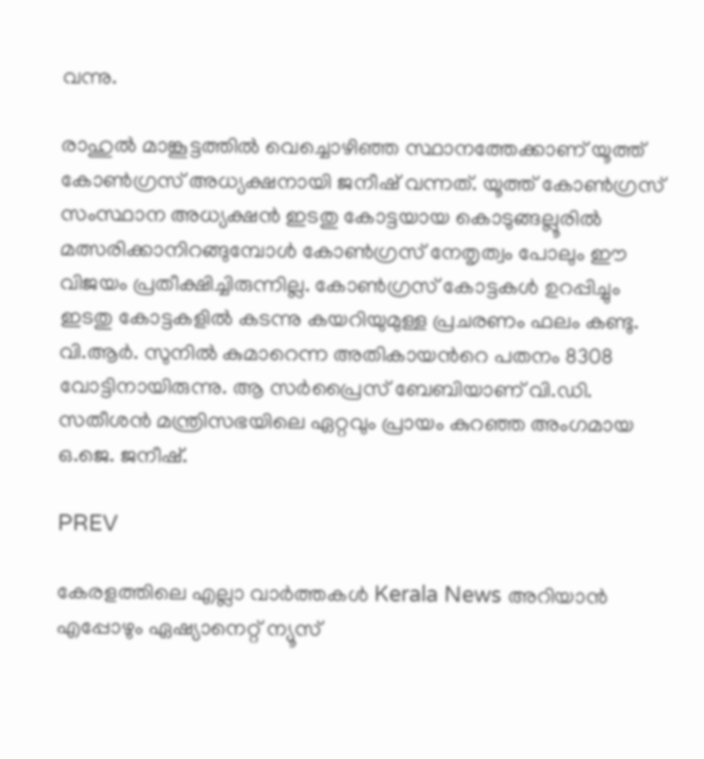വന്നു.

രാഹുല്‍ മാങ്കൂട്ടത്തില്‍ വെച്ചൊഴിഞ്ഞ സ്ഥാനത്തേക്കാണ് യൂത്ത് കോണ്‍ഗ്രസ് അധ്യക്ഷനായി ജനീഷ് വന്നത്. യൂത്ത് കോണ്‍ഗ്രസ് സംസ്ഥാന അധ്യക്ഷന്‍ ഇടതു കോട്ടയായ കൊടുങ്ങല്ലൂരില്‍ മത്സരിക്കാനിറങ്ങുമ്പോള്‍ കോണ്‍ഗ്രസ് നേതൃത്വം പോലും ഈ വിജയം പ്രതീക്ഷിച്ചിരുന്നില്ല. കോണ്‍ഗ്രസ് കോട്ടകള്‍ ഉറപ്പിച്ചും ഇടതു കോട്ടകളില്‍ കടന്നു കയറിയുമുള്ള പ്രചരണം ഫലം കണ്ടു. വി.ആര്‍. സുനില്‍ കുമാറെന്ന അതികായന്‍റെ പതനം 8308 വോട്ടിനായിരുന്നു. ആ സര്‍പ്രൈസ് ബേബിയാണ് വി.ഡി. സതീശന്‍ മന്ത്രിസഭയിലെ ഏറ്റവും പ്രായം കുറഞ്ഞ അംഗമായ ഒ.ജെ. ജനീഷ്.

PREV

കേരളത്തിലെ എല്ലാ വാർത്തകൾ Kerala News അറിയാൻ  എപ്പോഴും ഏഷ്യാനെറ്റ് ന്യൂസ്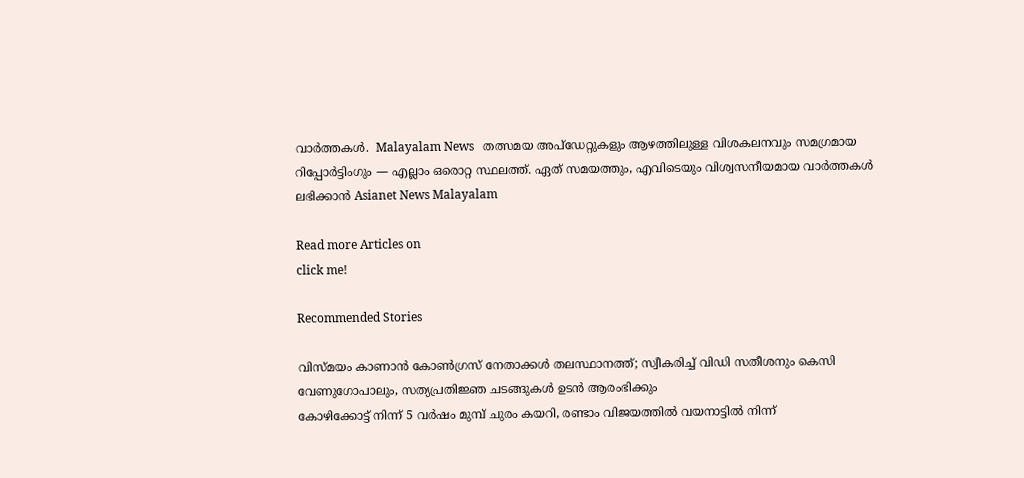വാർത്തകൾ.  Malayalam News   തത്സമയ അപ്‌ഡേറ്റുകളും ആഴത്തിലുള്ള വിശകലനവും സമഗ്രമായ റിപ്പോർട്ടിംഗും — എല്ലാം ഒരൊറ്റ സ്ഥലത്ത്. ഏത് സമയത്തും, എവിടെയും വിശ്വസനീയമായ വാർത്തകൾ ലഭിക്കാൻ Asianet News Malayalam

Read more Articles on
click me!

Recommended Stories

വിസ്മയം കാണാൻ കോൺഗ്രസ് നേതാക്കൾ തലസ്ഥാനത്ത്; സ്വീകരിച്ച് വിഡി സതീശനും കെസി വേണുഗോപാലും, സത്യപ്രതിജ്ഞ ചടങ്ങുകൾ ഉടൻ ആരംഭിക്കും
കോഴിക്കോട്ട് നിന്ന് 5 വർഷം മുമ്പ് ചുരം കയറി, രണ്ടാം വിജയത്തിൽ വയനാട്ടിൽ നിന്ന്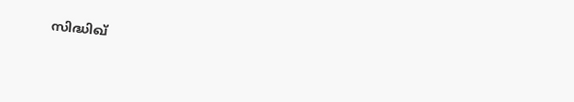സിദ്ധിഖ്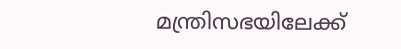മന്ത്രിസഭയിലേക്ക്